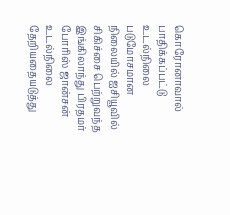கொரோனாவால் பாதிக்கப்பட்டு உடல்நிலை படுமோசமான நிலையில் ஐசியூவில் சிகிச்சை பெற்றுவந்த இங்கிலாந்து பிரதமர் போரிஸ் ஜான்சன் உடல்நிலை தேறியதையடுத்து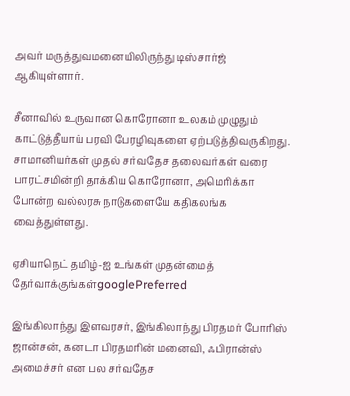அவர் மருத்துவமனையிலிருந்து டிஸ்சார்ஜ் ஆகியுள்ளார்.

சீனாவில் உருவான கொரோனா உலகம் முழுதும் காட்டுத்தீயாய் பரவி பேரழிவுகளை ஏற்படுத்திவருகிறது. சாமானியர்கள் முதல் சர்வதேச தலைவர்கள் வரை பாரட்சமின்றி தாக்கிய கொரோனா, அமெரிக்கா போன்ற வல்லரசு நாடுகளையே கதிகலங்க வைத்துள்ளது.

ஏசியாநெட் தமிழ்-ஐ உங்கள் முதன்மைத் தேர்வாக்குங்கள்googlePreferred

இங்கிலாந்து இளவரசர், இங்கிலாந்து பிரதமர் போரிஸ் ஜான்சன், கனடா பிரதமரின் மனைவி, ஃபிரான்ஸ் அமைச்சர் என பல சர்வதேச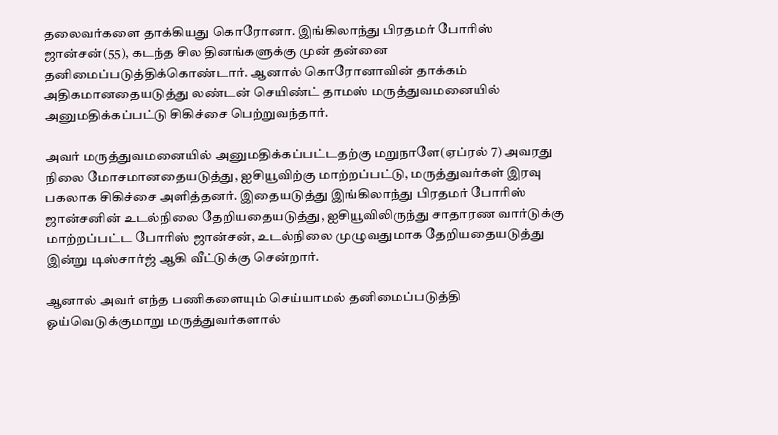தலைவர்களை தாக்கியது கொரோனா. இங்கிலாந்து பிரதமர் போரிஸ் ஜான்சன்(55), கடந்த சில தினங்களுக்கு முன் தன்னை தனிமைப்படுத்திக்கொண்டார். ஆனால் கொரோனாவின் தாக்கம் அதிகமானதையடுத்து லண்டன் செயிண்ட் தாமஸ் மருத்துவமனையில் அனுமதிக்கப்பட்டு சிகிச்சை பெற்றுவந்தார்.

அவர் மருத்துவமனையில் அனுமதிக்கப்பட்டதற்கு மறுநாளே(ஏப்ரல் 7) அவரது நிலை மோசமானதையடுத்து, ஐசியூவிற்கு மாற்றப்பட்டு, மருத்துவர்கள் இரவு பகலாக சிகிச்சை அளித்தனர். இதையடுத்து இங்கிலாந்து பிரதமர் போரிஸ் ஜான்சனின் உடல்நிலை தேறியதையடுத்து, ஐசியூவிலிருந்து சாதாரண வார்டுக்கு மாற்றப்பட்ட போரிஸ் ஜான்சன், உடல்நிலை முழுவதுமாக தேறியதையடுத்து இன்று டிஸ்சார்ஜ் ஆகி வீட்டுக்கு சென்றார்.

ஆனால் அவர் எந்த பணிகளையும் செய்யாமல் தனிமைப்படுத்தி ஓய்வெடுக்குமாறு மருத்துவர்களால்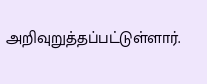அறிவுறுத்தப்பட்டுள்ளார்.